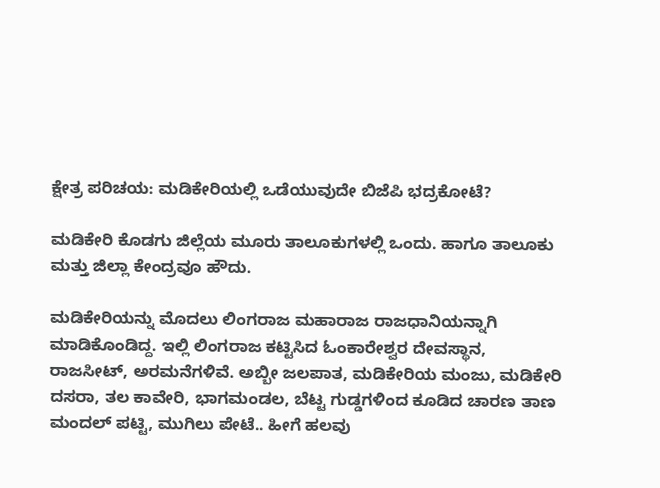ಕ್ಷೇತ್ರ ಪರಿಚಯ: ಮಡಿಕೇರಿಯಲ್ಲಿ ಒಡೆಯುವುದೇ ಬಿಜೆಪಿ ಭದ್ರಕೋಟೆ?

ಮಡಿಕೇರಿ ಕೊಡಗು ಜಿಲ್ಲೆಯ ಮೂರು ತಾಲೂಕುಗಳಲ್ಲಿ ಒಂದು. ಹಾಗೂ ತಾಲೂಕು ಮತ್ತು ಜಿಲ್ಲಾ ಕೇಂದ್ರವೂ ಹೌದು.

ಮಡಿಕೇರಿಯನ್ನು ಮೊದಲು ಲಿಂಗರಾಜ ಮಹಾರಾಜ ರಾಜಧಾನಿಯನ್ನಾಗಿ ಮಾಡಿಕೊಂಡಿದ್ದ. ಇಲ್ಲಿ ಲಿಂಗರಾಜ ಕಟ್ಟಿಸಿದ ಓಂಕಾರೇಶ್ವರ ದೇವಸ್ಥಾನ, ರಾಜಸೀಟ್, ಅರಮನೆಗಳಿವೆ. ಅಬ್ಬೀ ಜಲಪಾತ, ಮಡಿಕೇರಿಯ ಮಂಜು, ಮಡಿಕೇರಿ ದಸರಾ, ತಲ ಕಾವೇರಿ, ಭಾಗಮಂಡಲ, ಬೆಟ್ಟ ಗುಡ್ಡಗಳಿಂದ ಕೂಡಿದ ಚಾರಣ ತಾಣ ಮಂದಲ್ ಪಟ್ಟಿ, ಮುಗಿಲು ಪೇಟೆ.. ಹೀಗೆ ಹಲವು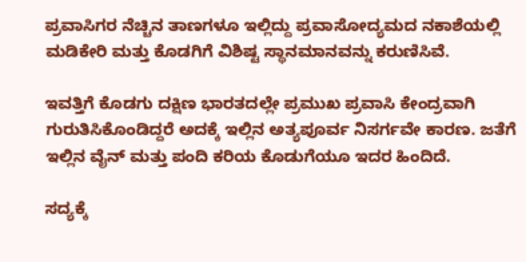ಪ್ರವಾಸಿಗರ ನೆಚ್ಚಿನ ತಾಣಗಳೂ ಇಲ್ಲಿದ್ದು ಪ್ರವಾಸೋದ್ಯಮದ ನಕಾಶೆಯಲ್ಲಿ ಮಡಿಕೇರಿ ಮತ್ತು ಕೊಡಗಿಗೆ ವಿಶಿಷ್ಟ ಸ್ಥಾನಮಾನವನ್ನು ಕರುಣಿಸಿವೆ.

ಇವತ್ತಿಗೆ ಕೊಡಗು ದಕ್ಷಿಣ ಭಾರತದಲ್ಲೇ ಪ್ರಮುಖ ಪ್ರವಾಸಿ ಕೇಂದ್ರವಾಗಿ ಗುರುತಿಸಿಕೊಂಡಿದ್ದರೆ ಅದಕ್ಕೆ ಇಲ್ಲಿನ ಅತ್ಯಪೂರ್ವ ನಿಸರ್ಗವೇ ಕಾರಣ. ಜತೆಗೆ ಇಲ್ಲಿನ ವೈನ್ ಮತ್ತು ಪಂದಿ ಕರಿಯ ಕೊಡುಗೆಯೂ ಇದರ ಹಿಂದಿದೆ.

ಸದ್ಯಕ್ಕೆ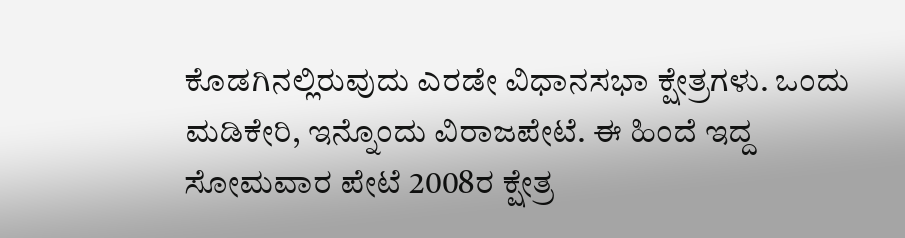ಕೊಡಗಿನಲ್ಲಿರುವುದು ಎರಡೇ ವಿಧಾನಸಭಾ ಕ್ಷೇತ್ರಗಳು. ಒಂದು ಮಡಿಕೇರಿ, ಇನ್ನೊಂದು ವಿರಾಜಪೇಟೆ. ಈ ಹಿಂದೆ ಇದ್ದ ಸೋಮವಾರ ಪೇಟೆ 2008ರ ಕ್ಷೇತ್ರ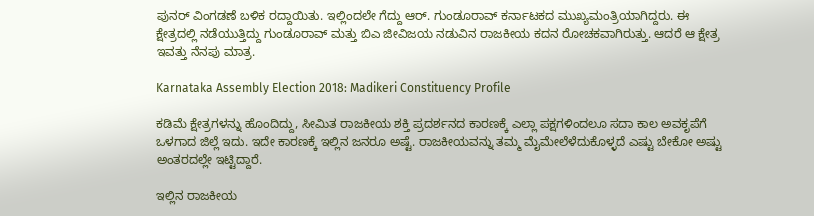ಪುನರ್ ವಿಂಗಡಣೆ ಬಳಿಕ ರದ್ದಾಯಿತು. ಇಲ್ಲಿಂದಲೇ ಗೆದ್ದು ಆರ್. ಗುಂಡೂರಾವ್ ಕರ್ನಾಟಕದ ಮುಖ್ಯಮಂತ್ರಿಯಾಗಿದ್ದರು. ಈ ಕ್ಷೇತ್ರದಲ್ಲಿ ನಡೆಯುತ್ತಿದ್ದು ಗುಂಡೂರಾವ್ ಮತ್ತು ಬಿಎ ಜೀವಿಜಯ ನಡುವಿನ ರಾಜಕೀಯ ಕದನ ರೋಚಕವಾಗಿರುತ್ತು. ಆದರೆ ಆ ಕ್ಷೇತ್ರ ಇವತ್ತು ನೆನಪು ಮಾತ್ರ.

Karnataka Assembly Election 2018: Madikeri Constituency Profile

ಕಡಿಮೆ ಕ್ಷೇತ್ರಗಳನ್ನು ಹೊಂದಿದ್ದು, ಸೀಮಿತ ರಾಜಕೀಯ ಶಕ್ತಿ ಪ್ರದರ್ಶನದ ಕಾರಣಕ್ಕೆ ಎಲ್ಲಾ ಪಕ್ಷಗಳಿಂದಲೂ ಸದಾ ಕಾಲ ಅವಕೃಪೆಗೆ ಒಳಗಾದ ಜಿಲ್ಲೆ ಇದು. ಇದೇ ಕಾರಣಕ್ಕೆ ಇಲ್ಲಿನ ಜನರೂ ಅಷ್ಟೆ. ರಾಜಕೀಯವನ್ನು ತಮ್ಮ ಮೈಮೇಲೆಳೆದುಕೊಳ್ಳದೆ ಎಷ್ಟು ಬೇಕೋ ಅಷ್ಟು ಅಂತರದಲ್ಲೇ ಇಟ್ಟಿದ್ದಾರೆ.

ಇಲ್ಲಿನ ರಾಜಕೀಯ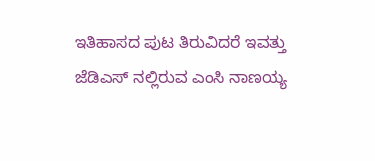ಇತಿಹಾಸದ ಪುಟ ತಿರುವಿದರೆ ಇವತ್ತು ಜೆಡಿಎಸ್ ನಲ್ಲಿರುವ ಎಂಸಿ ನಾಣಯ್ಯ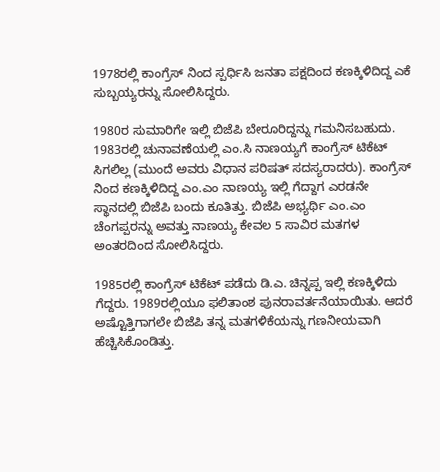1978ರಲ್ಲಿ ಕಾಂಗ್ರೆಸ್ ನಿಂದ ಸ್ಪರ್ಧಿಸಿ ಜನತಾ ಪಕ್ಷದಿಂದ ಕಣಕ್ಕಿಳಿದಿದ್ದ ಎಕೆ ಸುಬ್ಬಯ್ಯರನ್ನು ಸೋಲಿಸಿದ್ದರು.

1980ರ ಸುಮಾರಿಗೇ ಇಲ್ಲಿ ಬಿಜೆಪಿ ಬೇರೂರಿದ್ದನ್ನು ಗಮನಿಸಬಹುದು. 1983ರಲ್ಲಿ ಚುನಾವಣೆಯಲ್ಲಿ ಎಂ.ಸಿ ನಾಣಯ್ಯಗೆ ಕಾಂಗ್ರೆಸ್ ಟಿಕೆಟ್ ಸಿಗಲಿಲ್ಲ (ಮುಂದೆ ಅವರು ವಿಧಾನ ಪರಿಷತ್ ಸದಸ್ಯರಾದರು). ಕಾಂಗ್ರೆಸ್ ನಿಂದ ಕಣಕ್ಕಿಳಿದಿದ್ದ ಎಂ.ಎಂ ನಾಣಯ್ಯ ಇಲ್ಲಿ ಗೆದ್ದಾಗ ಎರಡನೇ ಸ್ಥಾನದಲ್ಲಿ ಬಿಜೆಪಿ ಬಂದು ಕೂತಿತ್ತು. ಬಿಜೆಪಿ ಅಭ್ಯರ್ಥಿ ಎಂ.ಎಂ ಚೆಂಗಪ್ಪರನ್ನು ಅವತ್ತು ನಾಣಯ್ಯ ಕೇವಲ 5 ಸಾವಿರ ಮತಗಳ ಅಂತರದಿಂದ ಸೋಲಿಸಿದ್ದರು.

1985ರಲ್ಲಿ ಕಾಂಗ್ರೆಸ್ ಟಿಕೆಟ್ ಪಡೆದು ಡಿ.ಎ. ಚಿನ್ನಪ್ಪ ಇಲ್ಲಿ ಕಣಕ್ಕಿಳಿದು ಗೆದ್ದರು. 1989ರಲ್ಲಿಯೂ ಫಲಿತಾಂಶ ಪುನರಾವರ್ತನೆಯಾಯಿತು. ಆದರೆ ಅಷ್ಟೊತ್ತಿಗಾಗಲೇ ಬಿಜೆಪಿ ತನ್ನ ಮತಗಳಿಕೆಯನ್ನು ಗಣನೀಯವಾಗಿ ಹೆಚ್ಚಿಸಿಕೊಂಡಿತ್ತು.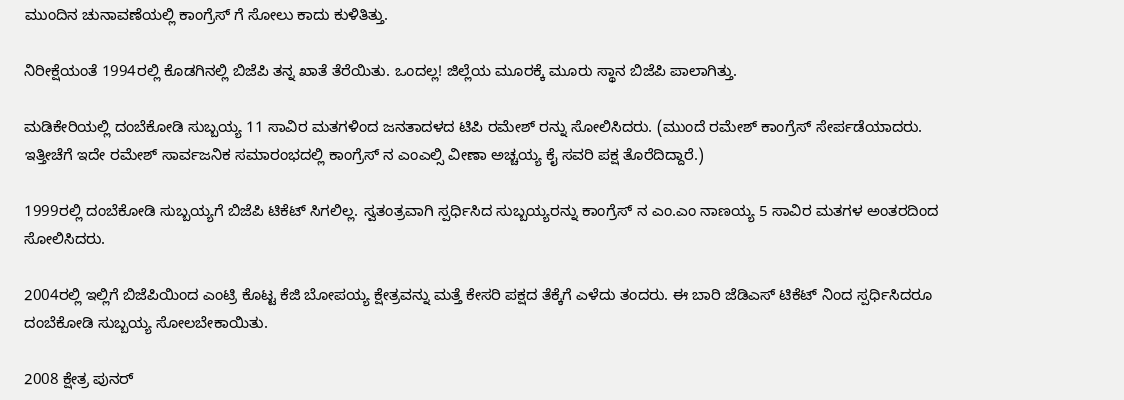ಮುಂದಿನ ಚುನಾವಣೆಯಲ್ಲಿ ಕಾಂಗ್ರೆಸ್ ಗೆ ಸೋಲು ಕಾದು ಕುಳಿತಿತ್ತು.

ನಿರೀಕ್ಷೆಯಂತೆ 1994ರಲ್ಲಿ ಕೊಡಗಿನಲ್ಲಿ ಬಿಜೆಪಿ ತನ್ನ ಖಾತೆ ತೆರೆಯಿತು. ಒಂದಲ್ಲ! ಜಿಲ್ಲೆಯ ಮೂರಕ್ಕೆ ಮೂರು ಸ್ಥಾನ ಬಿಜೆಪಿ ಪಾಲಾಗಿತ್ತು.

ಮಡಿಕೇರಿಯಲ್ಲಿ ದಂಬೆಕೋಡಿ ಸುಬ್ಬಯ್ಯ 11 ಸಾವಿರ ಮತಗಳಿಂದ ಜನತಾದಳದ ಟಿಪಿ ರಮೇಶ್ ರನ್ನು ಸೋಲಿಸಿದರು. (ಮುಂದೆ ರಮೇಶ್ ಕಾಂಗ್ರೆಸ್ ಸೇರ್ಪಡೆಯಾದರು. ಇತ್ತೀಚೆಗೆ ಇದೇ ರಮೇಶ್ ಸಾರ್ವಜನಿಕ ಸಮಾರಂಭದಲ್ಲಿ ಕಾಂಗ್ರೆಸ್ ನ ಎಂಎಲ್ಸಿ ವೀಣಾ ಅಚ್ಚಯ್ಯ ಕೈ ಸವರಿ ಪಕ್ಷ ತೊರೆದಿದ್ದಾರೆ.)

1999ರಲ್ಲಿ ದಂಬೆಕೋಡಿ ಸುಬ್ಬಯ್ಯಗೆ ಬಿಜೆಪಿ ಟಿಕೆಟ್ ಸಿಗಲಿಲ್ಲ. ಸ್ವತಂತ್ರವಾಗಿ ಸ್ಪರ್ಧಿಸಿದ ಸುಬ್ಬಯ್ಯರನ್ನು ಕಾಂಗ್ರೆಸ್ ನ ಎಂ.ಎಂ ನಾಣಯ್ಯ 5 ಸಾವಿರ ಮತಗಳ ಅಂತರದಿಂದ ಸೋಲಿಸಿದರು.

2004ರಲ್ಲಿ ಇಲ್ಲಿಗೆ ಬಿಜೆಪಿಯಿಂದ ಎಂಟ್ರಿ ಕೊಟ್ಟ ಕೆಜಿ ಬೋಪಯ್ಯ ಕ್ಷೇತ್ರವನ್ನು ಮತ್ತೆ ಕೇಸರಿ ಪಕ್ಷದ ತೆಕ್ಕೆಗೆ ಎಳೆದು ತಂದರು. ಈ ಬಾರಿ ಜೆಡಿಎಸ್ ಟಿಕೆಟ್ ನಿಂದ ಸ್ಪರ್ಧಿಸಿದರೂ ದಂಬೆಕೋಡಿ ಸುಬ್ಬಯ್ಯ ಸೋಲಬೇಕಾಯಿತು.

2008 ಕ್ಷೇತ್ರ ಪುನರ್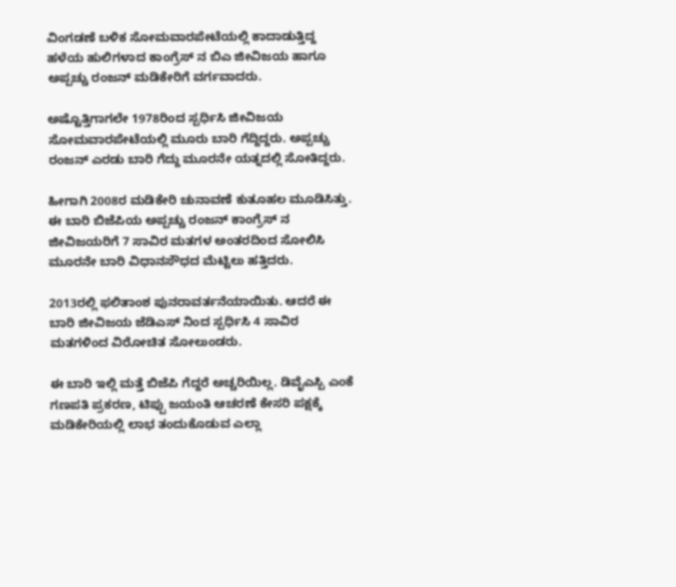ವಿಂಗಡಣೆ ಬಳಿಕ ಸೋಮವಾರಪೇಟೆಯಲ್ಲಿ ಕಾದಾಡುತ್ತಿದ್ದ ಹಳೆಯ ಹುಲಿಗಳಾದ ಕಾಂಗ್ರೆಸ್ ನ ಬಿಎ ಜೀವಿಜಯ ಹಾಗೂ ಅಪ್ಪಚ್ಚು ರಂಜನ್ ಮಡಿಕೇರಿಗೆ ವರ್ಗವಾದರು.

ಅಷ್ಟೊತ್ತಿಗಾಗಲೇ 1978ರಿಂದ ಸ್ಪರ್ಧಿಸಿ ಜೀವಿಜಯ ಸೋಮವಾರಪೇಟೆಯಲ್ಲಿ ಮೂರು ಬಾರಿ ಗೆದ್ದಿದ್ದರು. ಅಪ್ಪಚ್ಚು ರಂಜನ್ ಎರಡು ಬಾರಿ ಗೆದ್ದು ಮೂರನೇ ಯತ್ನದಲ್ಲಿ ಸೋತಿದ್ದರು.

ಹೀಗಾಗಿ 2008ರ ಮಡಿಕೇರಿ ಚುನಾವಣೆ ಕುತೂಹಲ ಮೂಡಿಸಿತ್ತು. ಈ ಬಾರಿ ಬಿಜೆಪಿಯ ಅಪ್ಪಚ್ಚು ರಂಜನ್ ಕಾಂಗ್ರೆಸ್ ನ ಜೀವಿಜಯರಿಗೆ 7 ಸಾವಿರ ಮತಗಳ ಅಂತರದಿಂದ ಸೋಲಿಸಿ ಮೂರನೇ ಬಾರಿ ವಿಧಾನಸೌಧದ ಮೆಟ್ಟಿಲು ಹತ್ತಿದರು.

2013ರಲ್ಲಿ ಫಲಿತಾಂಶ ಪುನರಾವರ್ತನೆಯಾಯಿತು. ಆದರೆ ಈ ಬಾರಿ ಜೀವಿಜಯ ಜೆಡಿಎಸ್ ನಿಂದ ಸ್ಪರ್ಧಿಸಿ 4 ಸಾವಿರ ಮತಗಳಿಂದ ವಿರೋಚಿತ ಸೋಲುಂಡರು.

ಈ ಬಾರಿ ಇಲ್ಲಿ ಮತ್ತೆ ಬಿಜೆಪಿ ಗೆದ್ದರೆ ಅಚ್ಚರಿಯಿಲ್ಲ. ಡಿವೈಎಸ್ಪಿ ಎಂಕೆ ಗಣಪತಿ ಪ್ರಕರಣ, ಟಿಪ್ಪು ಜಯಂತಿ ಆಚರಣೆ ಕೇಸರಿ ಪಕ್ಷಕ್ಕೆ ಮಡಿಕೇರಿಯಲ್ಲಿ ಲಾಭ ತಂದುಕೊಡುವ ಎಲ್ಲಾ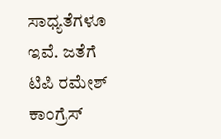ಸಾಧ್ಯತೆಗಳೂ ಇವೆ. ಜತೆಗೆ ಟಿಪಿ ರಮೇಶ್ ಕಾಂಗ್ರೆಸ್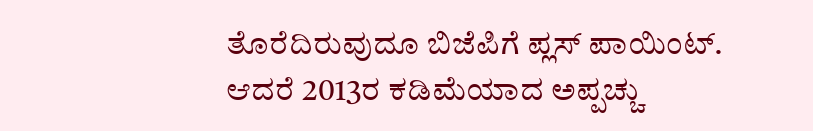ತೊರೆದಿರುವುದೂ ಬಿಜೆಪಿಗೆ ಪ್ಲಸ್ ಪಾಯಿಂಟ್. ಆದರೆ 2013ರ ಕಡಿಮೆಯಾದ ಅಪ್ಪಚ್ಚು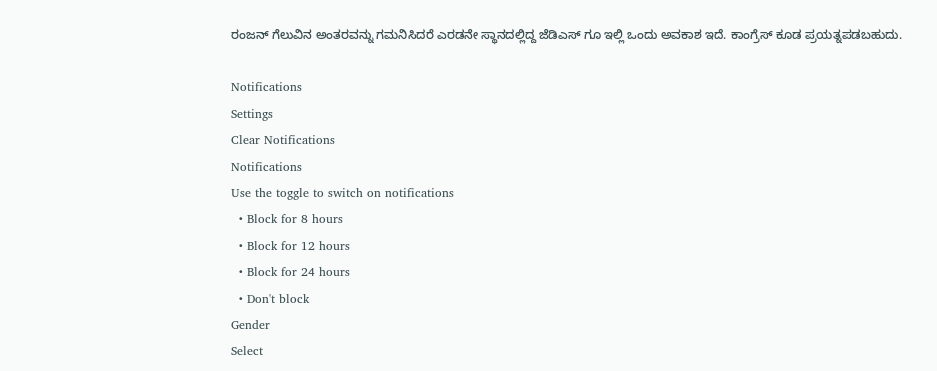ರಂಜನ್ ಗೆಲುವಿನ ಅಂತರವನ್ನು ಗಮನಿಸಿದರೆ ಎರಡನೇ ಸ್ಥಾನದಲ್ಲಿದ್ದ ಜೆಡಿಎಸ್ ಗೂ ಇಲ್ಲಿ ಒಂದು ಅವಕಾಶ ಇದೆ. ಕಾಂಗ್ರೆಸ್ ಕೂಡ ಪ್ರಯತ್ನಪಡಬಹುದು.

Notifications
Settings
Clear Notifications
Notifications
Use the toggle to switch on notifications
  • Block for 8 hours
  • Block for 12 hours
  • Block for 24 hours
  • Don't block
Gender
Select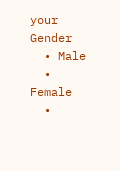your Gender
  • Male
  • Female
  •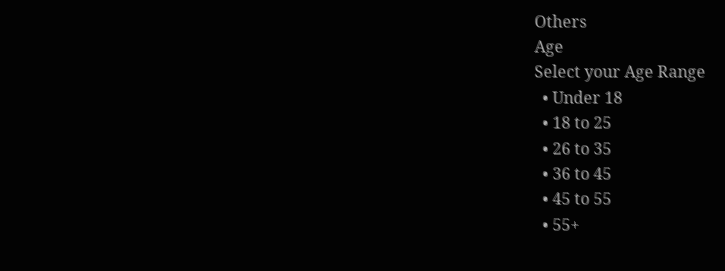Others
Age
Select your Age Range
  • Under 18
  • 18 to 25
  • 26 to 35
  • 36 to 45
  • 45 to 55
  • 55+